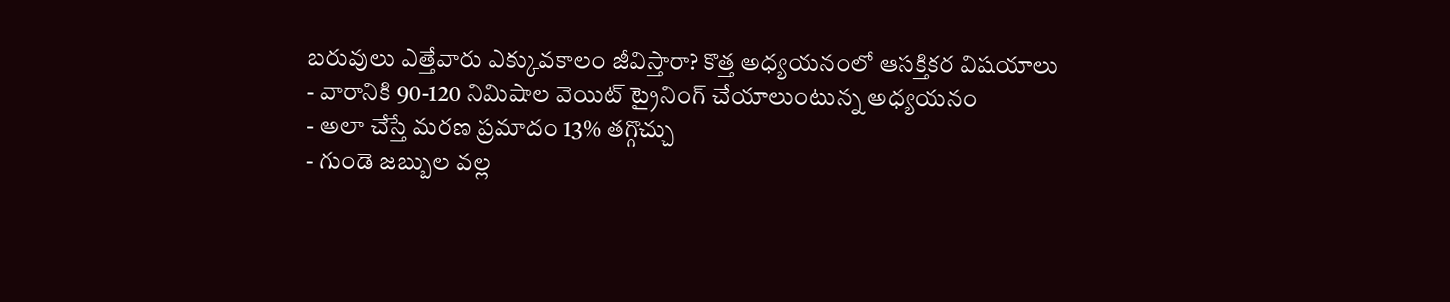బరువులు ఎత్తేవారు ఎక్కువకాలం జీవిస్తారా? కొత్త అధ్యయనంలో ఆసక్తికర విషయాలు
- వారానికి 90-120 నిమిషాల వెయిట్ ట్రైనింగ్ చేయాలుంటున్న అధ్యయనం
- అలా చేస్తే మరణ ప్రమాదం 13% తగ్గొచ్చు
- గుండె జబ్బుల వల్ల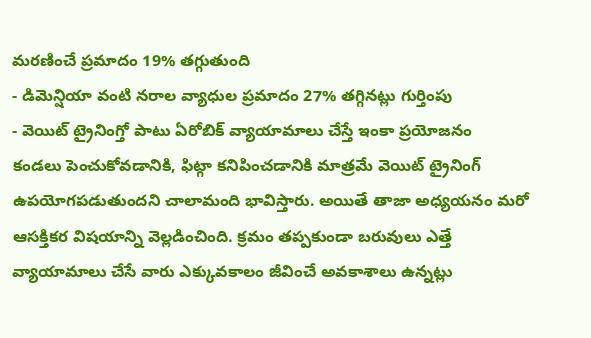మరణించే ప్రమాదం 19% తగ్గుతుంది
- డిమెన్షియా వంటి నరాల వ్యాధుల ప్రమాదం 27% తగ్గినట్లు గుర్తింపు
- వెయిట్ ట్రైనింగ్తో పాటు ఏరోబిక్ వ్యాయామాలు చేస్తే ఇంకా ప్రయోజనం
కండలు పెంచుకోవడానికి, ఫిట్గా కనిపించడానికి మాత్రమే వెయిట్ ట్రైనింగ్ ఉపయోగపడుతుందని చాలామంది భావిస్తారు. అయితే తాజా అధ్యయనం మరో ఆసక్తికర విషయాన్ని వెల్లడించింది. క్రమం తప్పకుండా బరువులు ఎత్తే వ్యాయామాలు చేసే వారు ఎక్కువకాలం జీవించే అవకాశాలు ఉన్నట్లు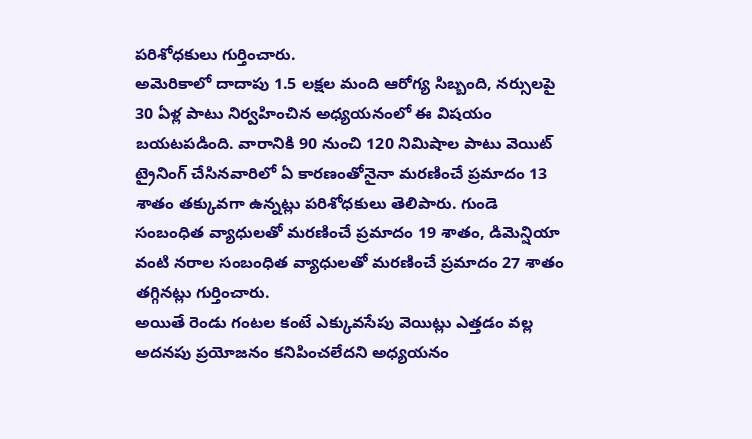పరిశోధకులు గుర్తించారు.
అమెరికాలో దాదాపు 1.5 లక్షల మంది ఆరోగ్య సిబ్బంది, నర్సులపై 30 ఏళ్ల పాటు నిర్వహించిన అధ్యయనంలో ఈ విషయం బయటపడింది. వారానికి 90 నుంచి 120 నిమిషాల పాటు వెయిట్ ట్రైనింగ్ చేసినవారిలో ఏ కారణంతోనైనా మరణించే ప్రమాదం 13 శాతం తక్కువగా ఉన్నట్లు పరిశోధకులు తెలిపారు. గుండె సంబంధిత వ్యాధులతో మరణించే ప్రమాదం 19 శాతం, డిమెన్షియా వంటి నరాల సంబంధిత వ్యాధులతో మరణించే ప్రమాదం 27 శాతం తగ్గినట్లు గుర్తించారు.
అయితే రెండు గంటల కంటే ఎక్కువసేపు వెయిట్లు ఎత్తడం వల్ల అదనపు ప్రయోజనం కనిపించలేదని అధ్యయనం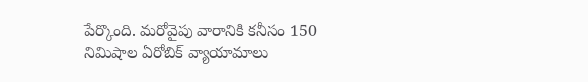పేర్కొంది. మరోవైపు వారానికి కనీసం 150 నిమిషాల ఏరోబిక్ వ్యాయామాలు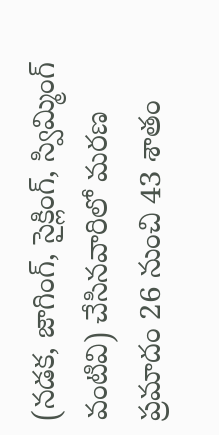(నడక, జాగింగ్, సైక్లింగ్, స్విమ్మింగ్ వంటివి) చేసినవారిలో మరణ ప్రమాదం 26 నుంచి 43 శాతం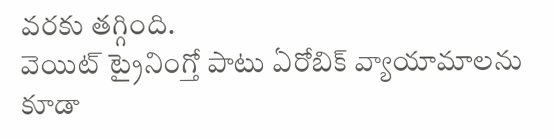వరకు తగ్గింది.
వెయిట్ ట్రైనింగ్తో పాటు ఏరోబిక్ వ్యాయామాలను కూడా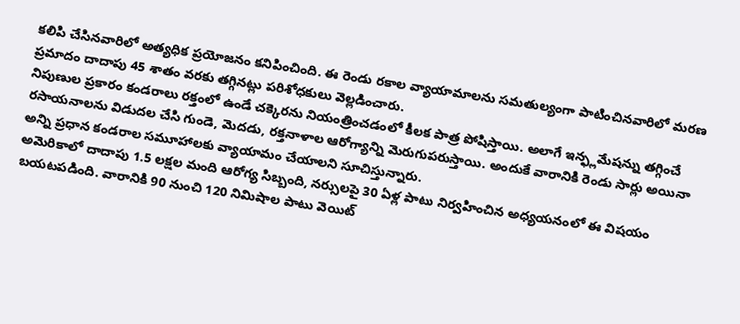కలిపి చేసినవారిలో అత్యధిక ప్రయోజనం కనిపించింది. ఈ రెండు రకాల వ్యాయామాలను సమతుల్యంగా పాటించినవారిలో మరణ ప్రమాదం దాదాపు 45 శాతం వరకు తగ్గినట్లు పరిశోధకులు వెల్లడించారు.
నిపుణుల ప్రకారం కండరాలు రక్తంలో ఉండే చక్కెరను నియంత్రించడంలో కీలక పాత్ర పోషిస్తాయి. అలాగే ఇన్ఫ్లమేషన్ను తగ్గించే రసాయనాలను విడుదల చేసి గుండె, మెదడు, రక్తనాళాల ఆరోగ్యాన్ని మెరుగుపరుస్తాయి. అందుకే వారానికి రెండు సార్లు అయినా అన్ని ప్రధాన కండరాల సమూహాలకు వ్యాయామం చేయాలని సూచిస్తున్నారు.
అమెరికాలో దాదాపు 1.5 లక్షల మంది ఆరోగ్య సిబ్బంది, నర్సులపై 30 ఏళ్ల పాటు నిర్వహించిన అధ్యయనంలో ఈ విషయం బయటపడింది. వారానికి 90 నుంచి 120 నిమిషాల పాటు వెయిట్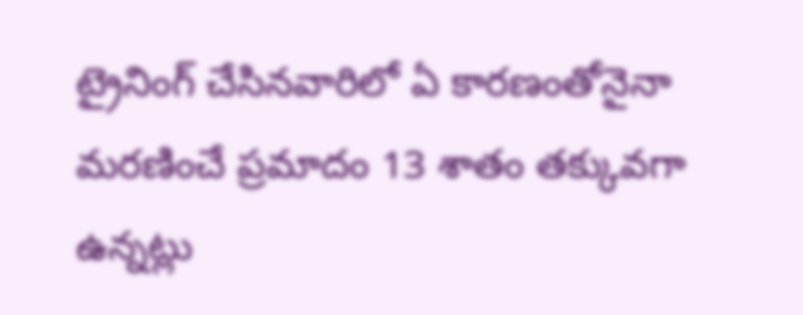ట్రైనింగ్ చేసినవారిలో ఏ కారణంతోనైనా మరణించే ప్రమాదం 13 శాతం తక్కువగా ఉన్నట్లు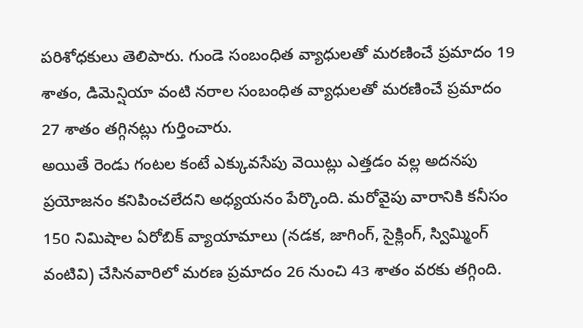పరిశోధకులు తెలిపారు. గుండె సంబంధిత వ్యాధులతో మరణించే ప్రమాదం 19 శాతం, డిమెన్షియా వంటి నరాల సంబంధిత వ్యాధులతో మరణించే ప్రమాదం 27 శాతం తగ్గినట్లు గుర్తించారు.
అయితే రెండు గంటల కంటే ఎక్కువసేపు వెయిట్లు ఎత్తడం వల్ల అదనపు ప్రయోజనం కనిపించలేదని అధ్యయనం పేర్కొంది. మరోవైపు వారానికి కనీసం 150 నిమిషాల ఏరోబిక్ వ్యాయామాలు (నడక, జాగింగ్, సైక్లింగ్, స్విమ్మింగ్ వంటివి) చేసినవారిలో మరణ ప్రమాదం 26 నుంచి 43 శాతం వరకు తగ్గింది.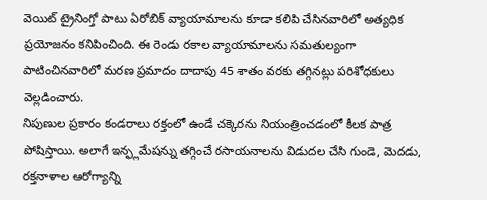వెయిట్ ట్రైనింగ్తో పాటు ఏరోబిక్ వ్యాయామాలను కూడా కలిపి చేసినవారిలో అత్యధిక ప్రయోజనం కనిపించింది. ఈ రెండు రకాల వ్యాయామాలను సమతుల్యంగా పాటించినవారిలో మరణ ప్రమాదం దాదాపు 45 శాతం వరకు తగ్గినట్లు పరిశోధకులు వెల్లడించారు.
నిపుణుల ప్రకారం కండరాలు రక్తంలో ఉండే చక్కెరను నియంత్రించడంలో కీలక పాత్ర పోషిస్తాయి. అలాగే ఇన్ఫ్లమేషన్ను తగ్గించే రసాయనాలను విడుదల చేసి గుండె, మెదడు, రక్తనాళాల ఆరోగ్యాన్ని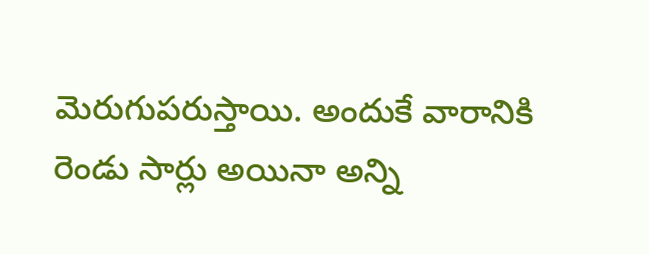మెరుగుపరుస్తాయి. అందుకే వారానికి రెండు సార్లు అయినా అన్ని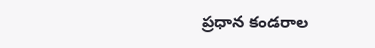ప్రధాన కండరాల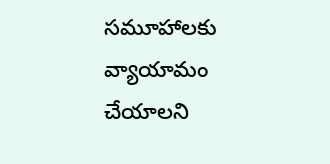సమూహాలకు వ్యాయామం చేయాలని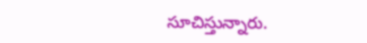సూచిస్తున్నారు.